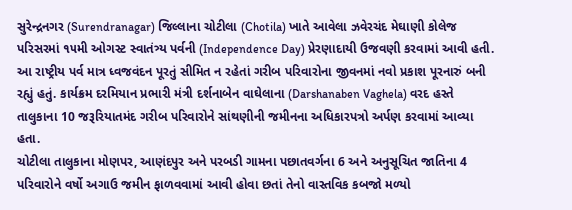સુરેન્દ્રનગર (Surendranagar) જિલ્લાના ચોટીલા (Chotila) ખાતે આવેલા ઝવેરચંદ મેઘાણી કોલેજ પરિસરમાં ૧૫મી ઓગસ્ટ સ્વાતંત્ર્ય પર્વની (Independence Day) પ્રેરણાદાયી ઉજવણી કરવામાં આવી હતી.
આ રાષ્ટ્રીય પર્વ માત્ર ધ્વજવંદન પૂરતું સીમિત ન રહેતાં ગરીબ પરિવારોના જીવનમાં નવો પ્રકાશ પૂરનારું બની રહ્યું હતું. કાર્યક્રમ દરમિયાન પ્રભારી મંત્રી દર્શનાબેન વાઘેલાના (Darshanaben Vaghela) વરદ હસ્તે તાલુકાના 10 જરૂરિયાતમંદ ગરીબ પરિવારોને સાંથણીની જમીનના અધિકારપત્રો અર્પણ કરવામાં આવ્યા હતા.
ચોટીલા તાલુકાના મોણપર, આણંદપુર અને પરબડી ગામના પછાતવર્ગના 6 અને અનુસૂચિત જાતિના 4 પરિવારોને વર્ષો અગાઉ જમીન ફાળવવામાં આવી હોવા છતાં તેનો વાસ્તવિક કબજો મળ્યો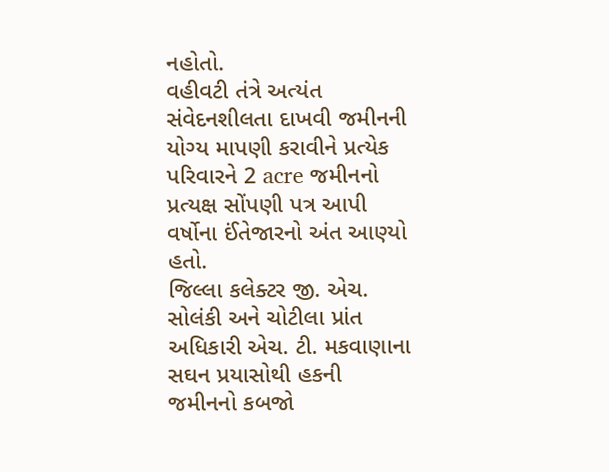નહોતો.
વહીવટી તંત્રે અત્યંત સંવેદનશીલતા દાખવી જમીનની યોગ્ય માપણી કરાવીને પ્રત્યેક પરિવારને 2 acre જમીનનો પ્રત્યક્ષ સોંપણી પત્ર આપી વર્ષોના ઈંતેજારનો અંત આણ્યો હતો.
જિલ્લા કલેક્ટર જી. એચ. સોલંકી અને ચોટીલા પ્રાંત અધિકારી એચ. ટી. મકવાણાના સઘન પ્રયાસોથી હકની જમીનનો કબજો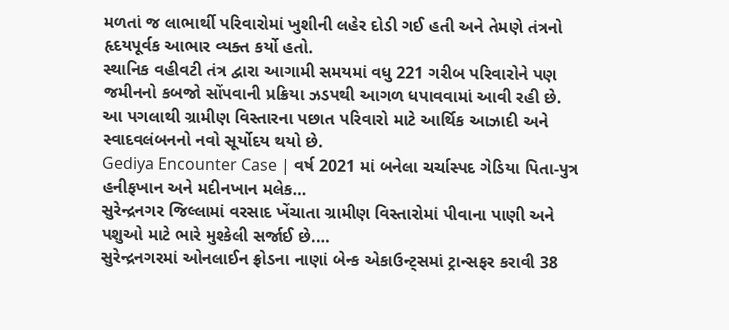મળતાં જ લાભાર્થી પરિવારોમાં ખુશીની લહેર દોડી ગઈ હતી અને તેમણે તંત્રનો હૃદયપૂર્વક આભાર વ્યક્ત કર્યો હતો.
સ્થાનિક વહીવટી તંત્ર દ્વારા આગામી સમયમાં વધુ 221 ગરીબ પરિવારોને પણ જમીનનો કબજો સોંપવાની પ્રક્રિયા ઝડપથી આગળ ધપાવવામાં આવી રહી છે.
આ પગલાથી ગ્રામીણ વિસ્તારના પછાત પરિવારો માટે આર્થિક આઝાદી અને સ્વાદવલંબનનો નવો સૂર્યોદય થયો છે.
Gediya Encounter Case | વર્ષ 2021 માં બનેલા ચર્ચાસ્પદ ગેડિયા પિતા-પુત્ર હનીફખાન અને મદીનખાન મલેક…
સુરેન્દ્રનગર જિલ્લામાં વરસાદ ખેંચાતા ગ્રામીણ વિસ્તારોમાં પીવાના પાણી અને પશુઓ માટે ભારે મુશ્કેલી સર્જાઈ છે.…
સુરેન્દ્રનગરમાં ઓનલાઈન ફ્રોડના નાણાં બેન્ક એકાઉન્ટ્સમાં ટ્રાન્સફર કરાવી 38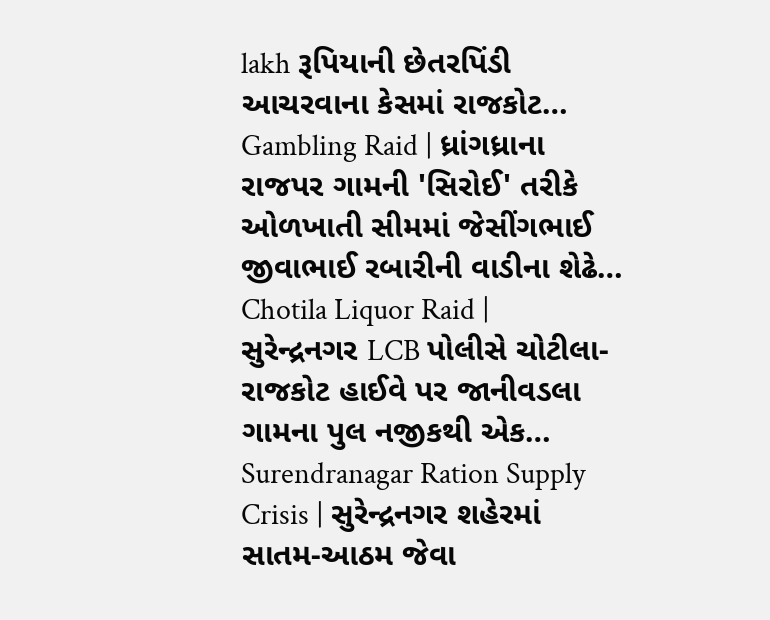lakh રૂપિયાની છેતરપિંડી આચરવાના કેસમાં રાજકોટ…
Gambling Raid | ધ્રાંગધ્રાના રાજપર ગામની 'સિરોઈ' તરીકે ઓળખાતી સીમમાં જેસીંગભાઈ જીવાભાઈ રબારીની વાડીના શેઢે…
Chotila Liquor Raid | સુરેન્દ્રનગર LCB પોલીસે ચોટીલા-રાજકોટ હાઈવે પર જાનીવડલા ગામના પુલ નજીકથી એક…
Surendranagar Ration Supply Crisis | સુરેન્દ્રનગર શહેરમાં સાતમ-આઠમ જેવા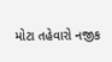મોટા તહેવારો નજીક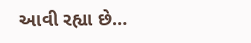આવી રહ્યા છે…